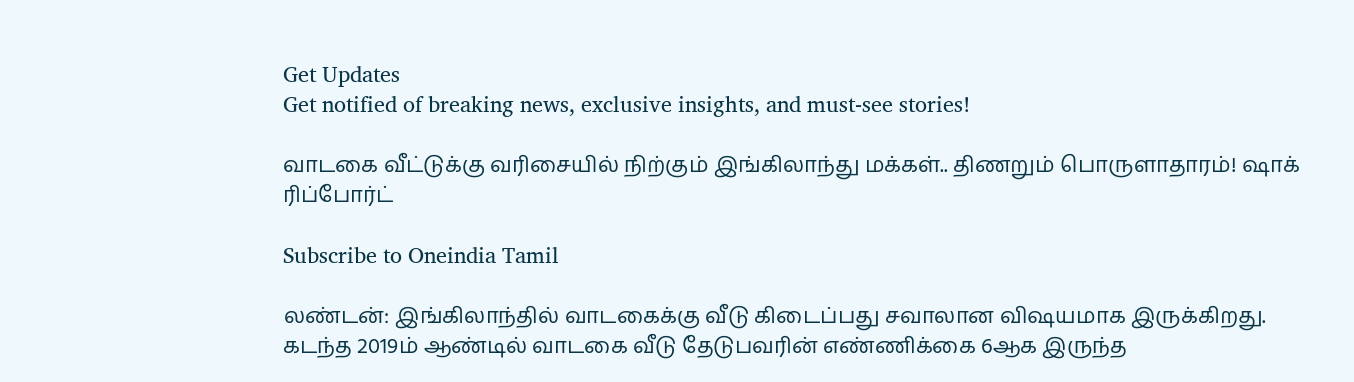Get Updates
Get notified of breaking news, exclusive insights, and must-see stories!

வாடகை வீட்டுக்கு வரிசையில் நிற்கும் இங்கிலாந்து மக்கள்.. திணறும் பொருளாதாரம்! ஷாக் ரிப்போர்ட்

Subscribe to Oneindia Tamil

லண்டன்: இங்கிலாந்தில் வாடகைக்கு வீடு கிடைப்பது சவாலான விஷயமாக இருக்கிறது. கடந்த 2019ம் ஆண்டில் வாடகை வீடு தேடுபவரின் எண்ணிக்கை 6ஆக இருந்த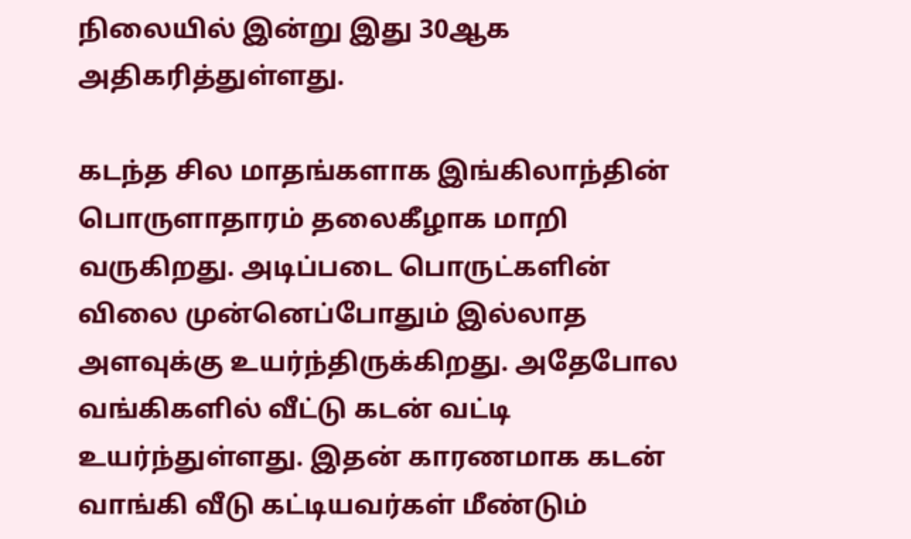நிலையில் இன்று இது 30ஆக அதிகரித்துள்ளது.

கடந்த சில மாதங்களாக இங்கிலாந்தின் பொருளாதாரம் தலைகீழாக மாறி வருகிறது. அடிப்படை பொருட்களின் விலை முன்னெப்போதும் இல்லாத அளவுக்கு உயர்ந்திருக்கிறது. அதேபோல வங்கிகளில் வீட்டு கடன் வட்டி உயர்ந்துள்ளது. இதன் காரணமாக கடன் வாங்கி வீடு கட்டியவர்கள் மீண்டும்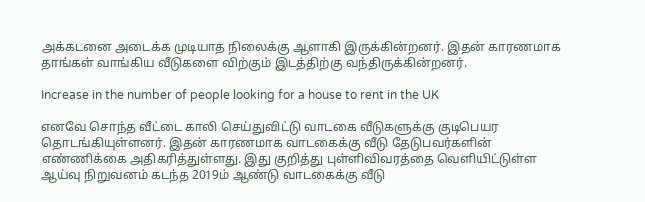அக்கடனை அடைக்க முடியாத நிலைக்கு ஆளாகி இருக்கின்றனர். இதன் காரணமாக தாங்கள் வாங்கிய வீடுகளை விற்கும் இடத்திற்கு வந்திருக்கின்றனர்.

Increase in the number of people looking for a house to rent in the UK

எனவே சொந்த வீட்டை காலி செய்துவிட்டு வாடகை வீடுகளுக்கு குடிபெயர தொடங்கியுள்ளனர். இதன் காரணமாக வாடகைக்கு வீடு தேடுபவர்களின் எண்ணிக்கை அதிகரித்துள்ளது. இது குறித்து புள்ளிவிவரத்தை வெளியிட்டுள்ள ஆய்வு நிறுவனம் கடந்த 2019ம் ஆண்டு வாடகைக்கு வீடு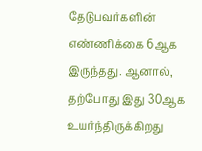தேடுபவர்களின் எண்ணிக்கை 6ஆக இருந்தது. ஆனால், தற்போது இது 30ஆக உயர்ந்திருக்கிறது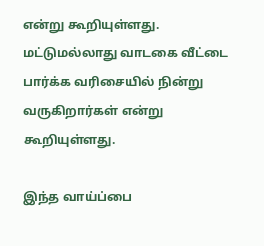என்று கூறியுள்ளது. மட்டுமல்லாது வாடகை வீட்டை பார்க்க வரிசையில் நின்று வருகிறார்கள் என்று கூறியுள்ளது.

இந்த வாய்ப்பை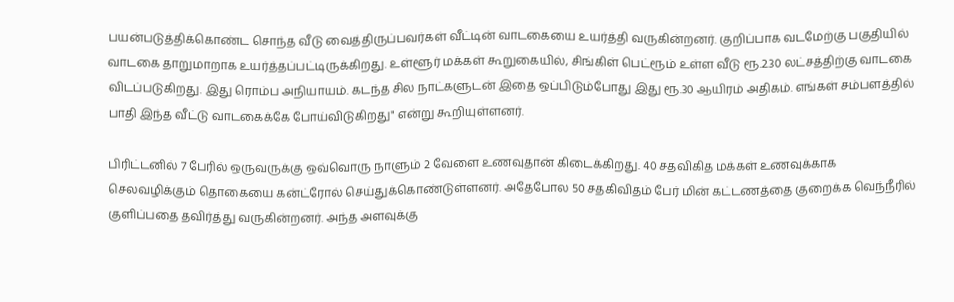பயன்படுத்திக்கொண்ட சொந்த வீடு வைத்திருப்பவர்கள் வீட்டின் வாடகையை உயர்த்தி வருகின்றனர். குறிப்பாக வடமேற்கு பகுதியில் வாடகை தாறுமாறாக உயர்த்தப்பட்டிருக்கிறது. உள்ளூர் மக்கள் கூறுகையில், சிங்கிள் பெட்ரூம் உள்ள வீடு ரூ.2.30 லட்சத்திற்கு வாடகை விடப்படுகிறது. இது ரொம்ப அநியாயம். கடந்த சில நாட்களுடன் இதை ஒப்பிடும்போது இது ரூ.30 ஆயிரம் அதிகம். எங்கள் சம்பளத்தில் பாதி இந்த வீட்டு வாடகைக்கே போய்விடுகிறது" என்று கூறியுள்ளனர்.

பிரிட்டனில் 7 பேரில் ஒருவருக்கு ஒவ்வொரு நாளும் 2 வேளை உணவுதான் கிடைக்கிறது. 40 சதவிகித மக்கள் உணவுக்காக செலவழிக்கும் தொகையை கன்ட்ரோல் செய்துக்கொண்டுள்ளனர். அதேபோல 50 சதகிவிதம் பேர் மின் கட்டணத்தை குறைக்க வெந்நீரில் குளிப்பதை தவிர்த்து வருகின்றனர். அந்த அளவுக்கு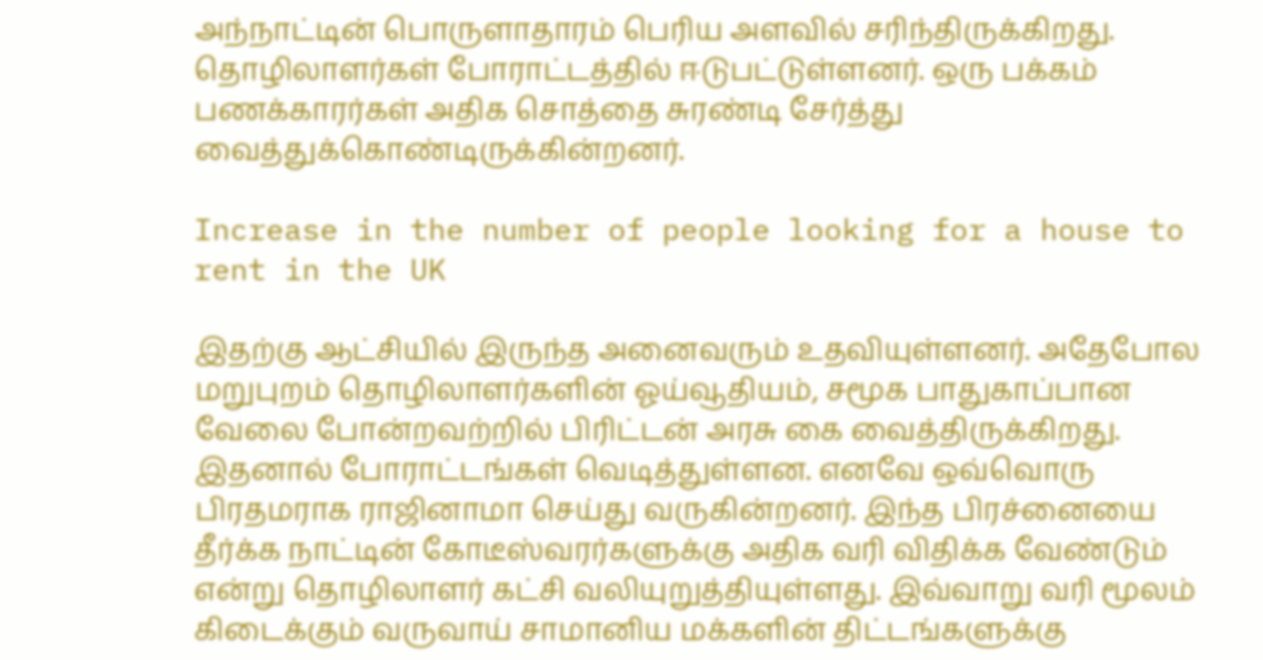அந்நாட்டின் பொருளாதாரம் பெரிய அளவில் சரிந்திருக்கிறது. தொழிலாளர்கள் போராட்டத்தில் ஈடுபட்டுள்ளனர். ஒரு பக்கம் பணக்காரர்கள் அதிக சொத்தை சுரண்டி சேர்த்து வைத்துக்கொண்டிருக்கின்றனர்.

Increase in the number of people looking for a house to rent in the UK

இதற்கு ஆட்சியில் இருந்த அனைவரும் உதவியுள்ளனர். அதேபோல மறுபுறம் தொழிலாளர்களின் ஓய்வூதியம், சமூக பாதுகாப்பான வேலை போன்றவற்றில் பிரிட்டன் அரசு கை வைத்திருக்கிறது. இதனால் போராட்டங்கள் வெடித்துள்ளன. எனவே ஒவ்வொரு பிரதமராக ராஜினாமா செய்து வருகின்றனர். இந்த பிரச்னையை தீர்க்க நாட்டின் கோடீஸ்வரர்களுக்கு அதிக வரி விதிக்க வேண்டும் என்று தொழிலாளர் கட்சி வலியுறுத்தியுள்ளது. இவ்வாறு வரி மூலம் கிடைக்கும் வருவாய் சாமானிய மக்களின் திட்டங்களுக்கு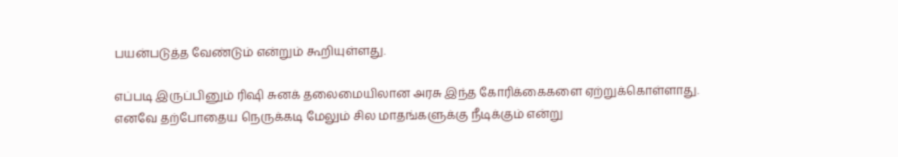பயன்படுத்த வேண்டும் என்றும் கூறியுள்ளது.

எப்படி இருப்பினும் ரிஷி சுனக் தலைமையிலான அரசு இந்த கோரிக்கைகளை ஏற்றுக்கொள்ளாது. எனவே தற்போதைய நெருக்கடி மேலும் சில மாதங்களுக்கு நீடிக்கும் என்று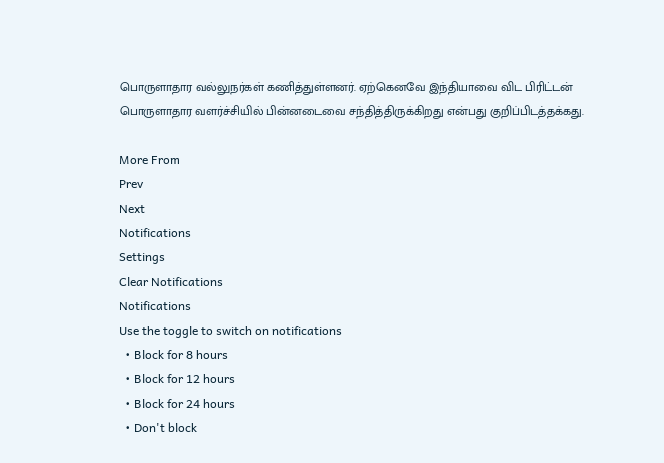பொருளாதார வல்லுநர்கள் கணித்துள்ளனர். ஏற்கெனவே இந்தியாவை விட பிரிட்டன் பொருளாதார வளர்ச்சியில் பின்னடைவை சந்தித்திருக்கிறது என்பது குறிப்பிடத்தக்கது.

More From
Prev
Next
Notifications
Settings
Clear Notifications
Notifications
Use the toggle to switch on notifications
  • Block for 8 hours
  • Block for 12 hours
  • Block for 24 hours
  • Don't block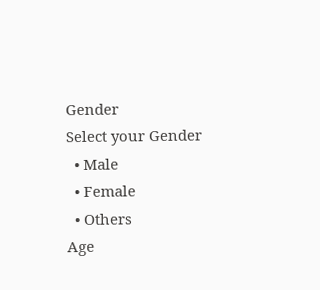Gender
Select your Gender
  • Male
  • Female
  • Others
Age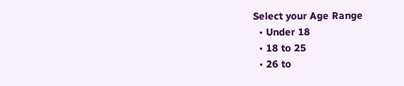Select your Age Range
  • Under 18
  • 18 to 25
  • 26 to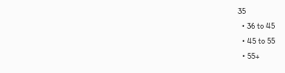35
  • 36 to 45
  • 45 to 55
  • 55+